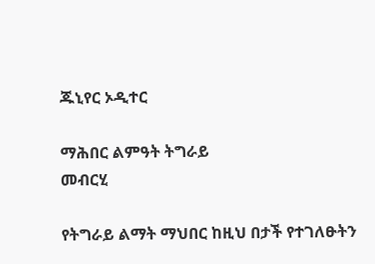ጁኒየር ኦዲተር

ማሕበር ልምዓት ትግራይ
መብርሂ

የትግራይ ልማት ማህበር ከዚህ በታች የተገለፁትን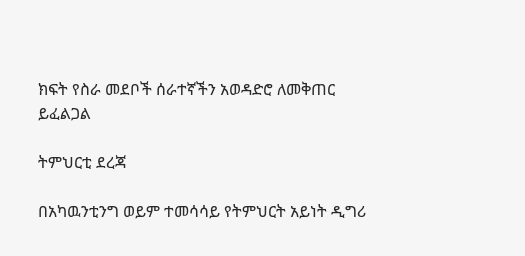ክፍት የስራ መደቦች ሰራተኛችን አወዳድሮ ለመቅጠር ይፈልጋል

ትምህርቲ ደረጃ

በአካዉንቲንግ ወይም ተመሳሳይ የትምህርት አይነት ዲግሪ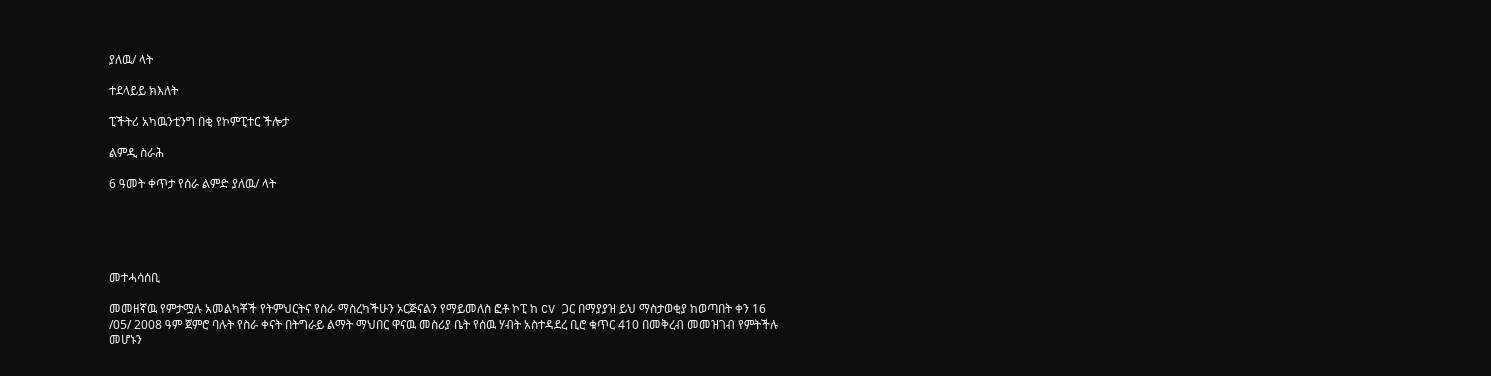ያለዉ/ ላት

ተደላይይ ክእለት

ፒችትሪ አካዉንቲንግ በቂ የኮምፒተር ችሎታ

ልምዲ ስራሕ

6 ዓመት ቀጥታ የሰራ ልምድ ያለዉ/ ላት





መተሓሳሰቢ

መመዘኛዉ የምታሟሉ አመልካቾች የትምህርትና የስራ ማስረካችሁን ኦርጅናልን የማይመለስ ፎቶ ኮፒ ከ CV ጋር በማያያዝ ይህ ማስታወቂያ ከወጣበት ቀን 16 /05/ 2008 ዓም ጀምሮ ባሉት የስራ ቀናት በትግራይ ልማት ማህበር ዋናዉ መስሪያ ቤት የሰዉ ሃብት አስተዳደረ ቢሮ ቁጥር 410 በመቅረብ መመዝገብ የምትችሉ መሆኑን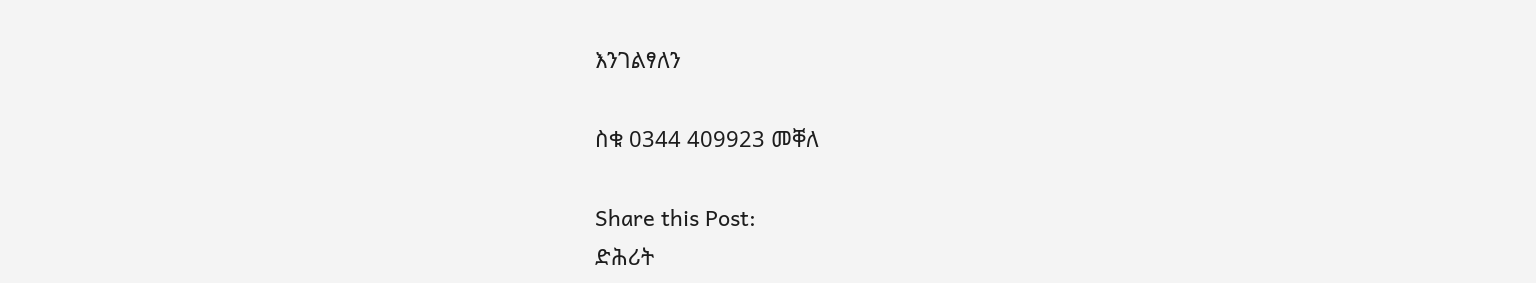እንገልፃለን

ስቁ 0344 409923 መቐለ

Share this Post:
ድሕሪት